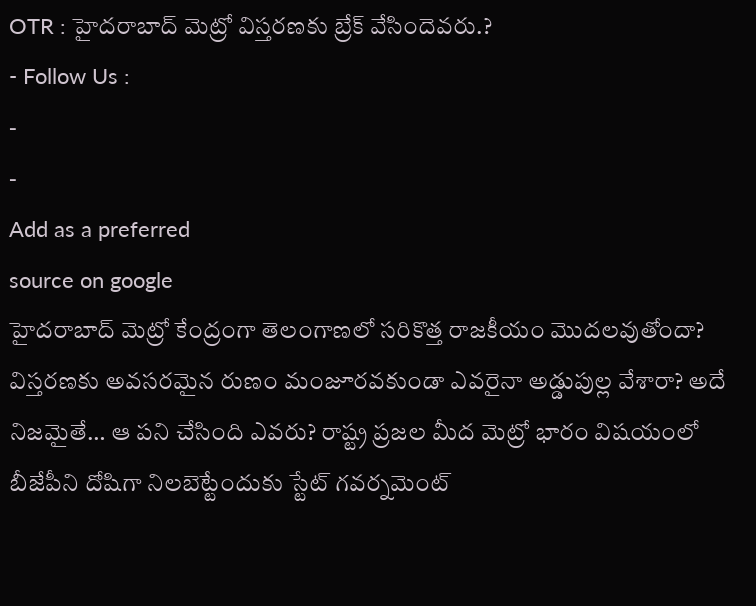OTR : హైదరాబాద్ మెట్రో విస్తరణకు బ్రేక్ వేసిందెవరు.?
- Follow Us :
-
-
Add as a preferred
source on google
హైదరాబాద్ మెట్రో కేంద్రంగా తెలంగాణలో సరికొత్త రాజకీయం మొదలవుతోందా? విస్తరణకు అవసరమైన రుణం మంజూరవకుండా ఎవరైనా అడ్డుపుల్ల వేశారా? అదే నిజమైతే… ఆ పని చేసింది ఎవరు? రాష్ట్ర ప్రజల మీద మెట్రో భారం విషయంలో బీజేపీని దోషిగా నిలబెట్టేందుకు స్టేట్ గవర్నమెంట్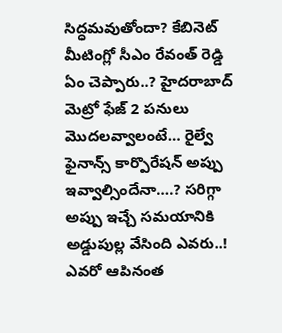సిద్ధమవుతోందా? కేబినెట్ మీటింగ్లో సీఎం రేవంత్ రెడ్డి ఏం చెప్పారు..? హైదరాబాద్ మెట్రో ఫేజ్ 2 పనులు మొదలవ్వాలంటే… రైల్వే ఫైనాన్స్ కార్పొరేషన్ అప్పు ఇవ్వాల్సిందేనా….? సరిగ్గా అప్పు ఇచ్చే సమయానికి అడ్డుపుల్ల వేసింది ఎవరు..! ఎవరో ఆపినంత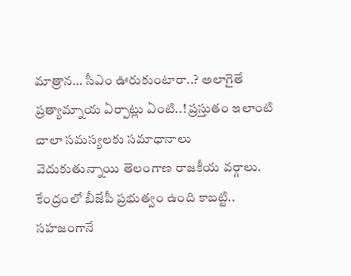మాత్రాన… సీఎం ఊరుకుంటారా..? అలాగైతే ప్రత్యామ్నాయ ఏర్పాట్లు ఏంటి..! ప్రస్తుతం ఇలాంటి చాలా సమస్యలకు సమాధానాలు వెదుకుతున్నాయి తెలంగాణ రాజకీయ వర్గాలు. కేంద్రంలో బీజేపీ ప్రభుత్వం ఉంది కాబట్టి.. సహజంగానే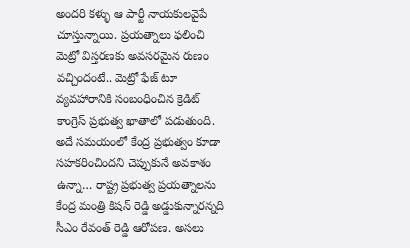అందరి కళ్ళు ఆ పార్టీ నాయకులవైపే చూస్తున్నాయి. ప్రయత్నాలు ఫలించి మెట్రో విస్తరణకు అవసరమైన రుణం వచ్చిందంటే.. మెట్రో ఫేజ్ టూ వ్యవహారానికి సంబంధించిన క్రెడిట్ కాంగ్రెస్ ప్రభుత్వ ఖాతాలో పడుతుంది.
అదే సమయంలో కేంద్ర ప్రభుత్వం కూడా సహకరించిందని చెప్పుకునే అవకాశం ఉన్నా… రాష్ట్ర ప్రభుత్వ ప్రయత్నాలను కేంద్ర మంత్రి కిషన్ రెడ్డి అడ్డుకున్నారన్నది సీఎం రేవంత్ రెడ్డి ఆరోపణ. అసలు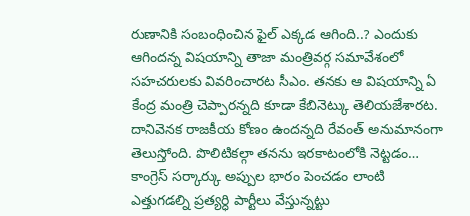రుణానికి సంబంధించిన ఫైల్ ఎక్కడ ఆగింది..? ఎందుకు ఆగిందన్న విషయాన్ని తాజా మంత్రివర్గ సమావేశంలో సహచరులకు వివరించారట సీఎం. తనకు ఆ విషయాన్ని ఏ కేంద్ర మంత్రి చెప్పారన్నది కూడా కేబినెట్కు తెలియజేశారట. దానివెనక రాజకీయ కోణం ఉందన్నది రేవంత్ అనుమానంగా తెలుస్తోంది. పొలిటికల్గా తనను ఇరకాటంలోకి నెట్టడం… కాంగ్రెస్ సర్కార్కు అప్పుల భారం పెంచడం లాంటి ఎత్తుగడల్ని ప్రత్యర్ధి పార్టీలు వేస్తున్నట్టు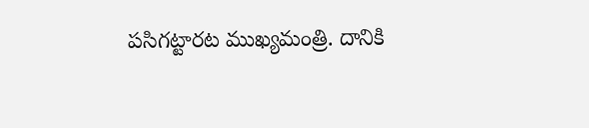పసిగట్టారట ముఖ్యమంత్రి. దానికి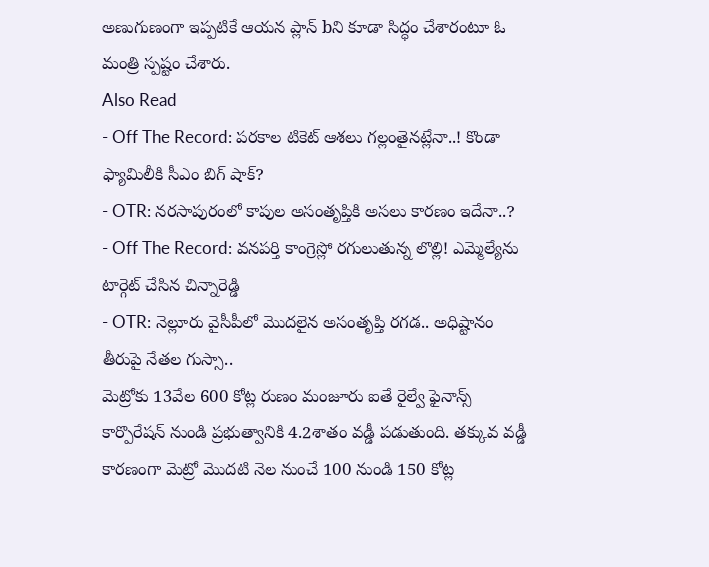అణుగుణంగా ఇప్పటికే ఆయన ప్లాన్ bని కూడా సిద్ధం చేశారంటూ ఓ మంత్రి స్పష్టం చేశారు.
Also Read
- Off The Record: పరకాల టికెట్ ఆశలు గల్లంతైనట్లేనా..! కొండా ఫ్యామిలీకి సీఎం బిగ్ షాక్?
- OTR: నరసాపురంలో కాపుల అసంతృప్తికి అసలు కారణం ఇదేనా..?
- Off The Record: వనపర్తి కాంగ్రెస్లో రగులుతున్న లొల్లి! ఎమ్మెల్యేను టార్గెట్ చేసిన చిన్నారెడ్డి
- OTR: నెల్లూరు వైసీపీలో మొదలైన అసంతృప్తి రగడ.. అధిష్టానం తీరుపై నేతల గుస్సా..
మెట్రోకు 13వేల 600 కోట్ల రుణం మంజూరు ఐతే రైల్వే ఫైనాన్స్ కార్పొరేషన్ నుండి ప్రభుత్వానికి 4.2శాతం వడ్డీ పడుతుంది. తక్కువ వడ్డీ కారణంగా మెట్రో మొదటి నెల నుంచే 100 నుండి 150 కోట్ల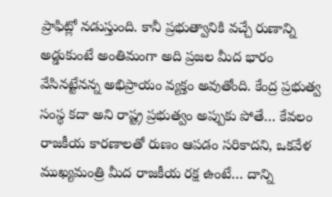ప్రాఫిట్లో నడుస్తుంది. కానీ ప్రభుత్వానికి వచ్చే రుణాన్ని అడ్డుకుంటే అంతిమంగా అది ప్రజల మీద భారం వేసినట్టేనన్న అభిప్రాయం వ్యక్తం అవుతోంది. కేంద్ర ప్రభుత్వ సంస్థ కదా అని రాష్ట్ర ప్రభుత్వం అప్పుకు పోతే… కేవలం రాజకీయ కారణాలతో రుణం ఆపడం సరికాదని, ఒకవేళ ముఖ్యమంత్రి మీద రాజకీయ రక్ష ఉంటే… దాన్ని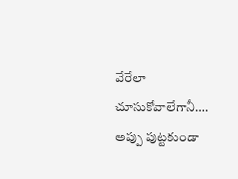వేరేలా చూసుకోవాలేగానీ…. అప్పు పుట్టకుండా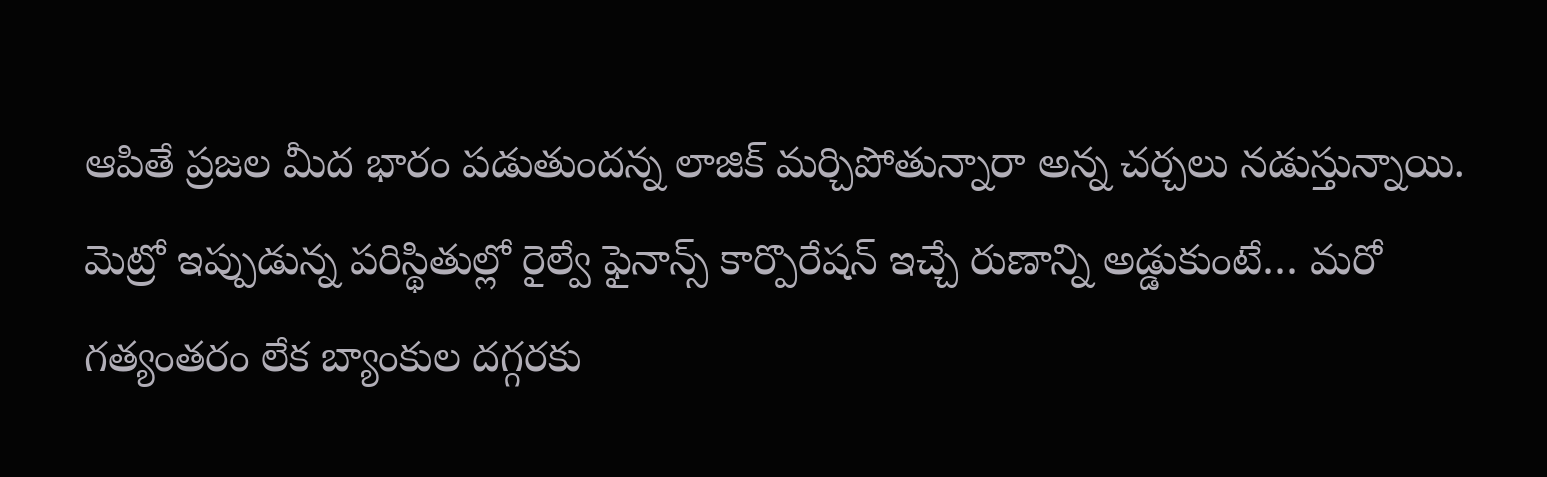ఆపితే ప్రజల మీద భారం పడుతుందన్న లాజిక్ మర్చిపోతున్నారా అన్న చర్చలు నడుస్తున్నాయి. మెట్రో ఇప్పుడున్న పరిస్థితుల్లో రైల్వే ఫైనాన్స్ కార్పొరేషన్ ఇచ్చే రుణాన్ని అడ్డుకుంటే… మరో గత్యంతరం లేక బ్యాంకుల దగ్గరకు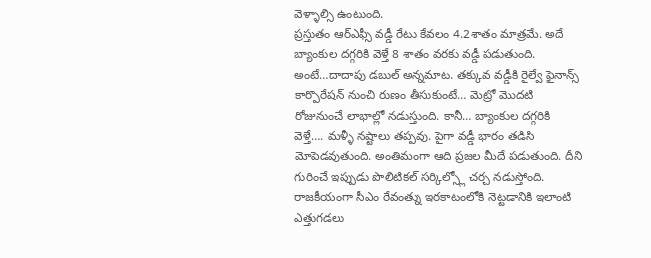వెళ్ళాల్సి ఉంటుంది.
ప్రస్తుతం ఆర్ఎఫ్సీ వడ్డీ రేటు కేవలం 4.2శాతం మాత్రమే. అదే బ్యాంకుల దగ్గరికి వెళ్తే 8 శాతం వరకు వడ్డీ పడుతుంది. అంటే…దాదాపు డబుల్ అన్నమాట. తక్కువ వడ్డీకి రైల్వే ఫైనాన్స్ కార్పొరేషన్ నుంచి రుణం తీసుకుంటే… మెట్రో మొదటి రోజునుంచే లాభాల్లో నడుస్తుంది. కానీ… బ్యాంకుల దగ్గరికి వెళ్తే…. మళ్ళీ నష్టాలు తప్పవు. పైగా వడ్డీ భారం తడిసి మోపెడవుతుంది. అంతిమంగా ఆది ప్రజల మీదే పడుతుంది. దీని గురించే ఇప్పుడు పొలిటికల్ సర్కిల్స్లో చర్చ నడుస్తోంది. రాజకీయంగా సీఎం రేవంత్ను ఇరకాటంలోకి నెట్టడానికి ఇలాంటి ఎత్తుగడలు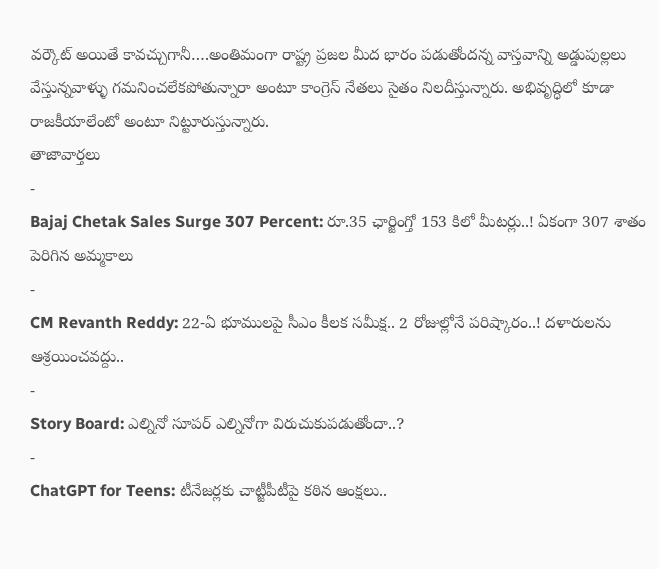వర్కౌట్ అయితే కావచ్చుగానీ….అంతిమంగా రాష్ట్ర ప్రజల మీద భారం పడుతోందన్న వాస్తవాన్ని అడ్డుపుల్లలు వేస్తున్నవాళ్ళు గమనించలేకపోతున్నారా అంటూ కాంగ్రెస్ నేతలు సైతం నిలదీస్తున్నారు. అభివృద్ధిలో కూడా రాజకీయాలేంటో అంటూ నిట్టూరుస్తున్నారు.
తాజావార్తలు
-
Bajaj Chetak Sales Surge 307 Percent: రూ.35 ఛార్జింగ్తో 153 కిలో మీటర్లు..! ఏకంగా 307 శాతం పెరిగిన అమ్మకాలు
-
CM Revanth Reddy: 22-ఏ భూములపై సీఎం కీలక సమీక్ష.. 2 రోజుల్లోనే పరిష్కారం..! దళారులను ఆశ్రయించవద్దు..
-
Story Board: ఎల్నినో సూపర్ ఎల్నినోగా విరుచుకుపడుతోందా..?
-
ChatGPT for Teens: టీనేజర్లకు చాట్జీపీటీపై కఠిన ఆంక్షలు..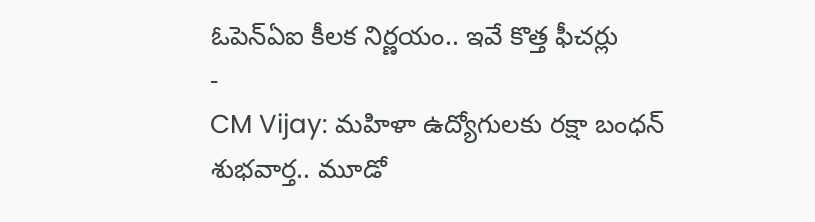ఓపెన్ఏఐ కీలక నిర్ణయం.. ఇవే కొత్త ఫీచర్లు
-
CM Vijay: మహిళా ఉద్యోగులకు రక్షా బంధన్ శుభవార్త.. మూడో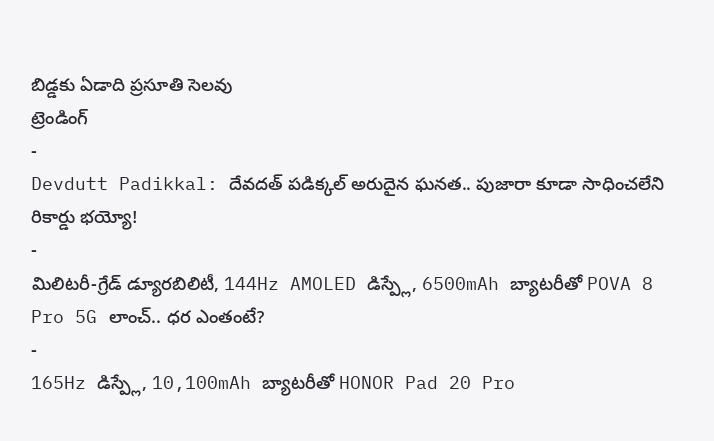బిడ్డకు ఏడాది ప్రసూతి సెలవు
ట్రెండింగ్
-
Devdutt Padikkal: దేవదత్ పడిక్కల్ అరుదైన ఘనత.. పుజారా కూడా సాధించలేని రికార్డు భయ్యో!
-
మిలిటరీ-గ్రేడ్ డ్యూరబిలిటీ, 144Hz AMOLED డిస్ప్లే, 6500mAh బ్యాటరీతో POVA 8 Pro 5G లాంచ్.. ధర ఎంతంటే?
-
165Hz డిస్ప్లే, 10,100mAh బ్యాటరీతో HONOR Pad 20 Pro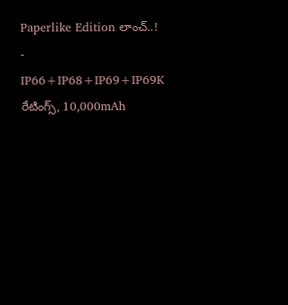Paperlike Edition లాంచ్..!
-
IP66+IP68+IP69+IP69K రేటింగ్స్, 10,000mAh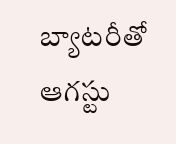బ్యాటరీతో ఆగస్టు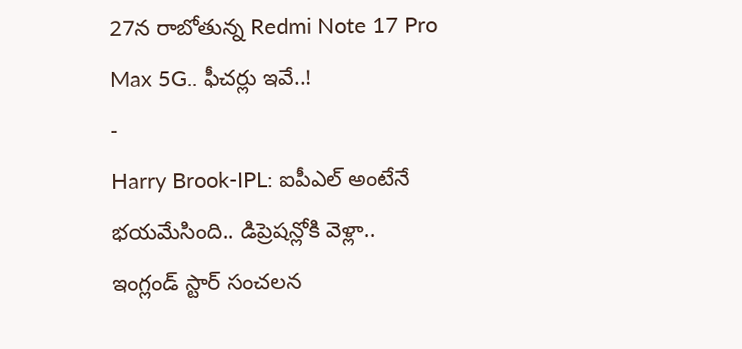27న రాబోతున్న Redmi Note 17 Pro Max 5G.. ఫీచర్లు ఇవే..!
-
Harry Brook-IPL: ఐపీఎల్ అంటేనే భయమేసింది.. డిప్రెషన్లోకి వెళ్లా.. ఇంగ్లండ్ స్టార్ సంచలన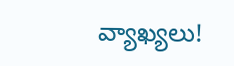వ్యాఖ్యలు!